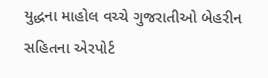યુદ્ધના માહોલ વચ્ચે ગુજરાતીઓ બેહરીન સહિતના એરપોર્ટ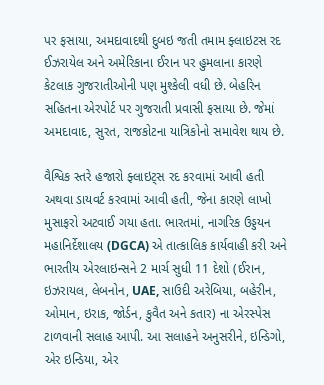પર ફસાયા, અમદાવાદથી દુબઇ જતી તમામ ફ્લાઇટસ રદ
ઈઝરાયેલ અને અમેરિકાના ઈરાન પર હુમલાના કારણે કેટલાક ગુજરાતીઓની પણ મુશ્કેલી વધી છે. બેહરિન સહિતના એરપોર્ટ પર ગુજરાતી પ્રવાસી ફસાયા છે. જેમાં અમદાવાદ, સુરત, રાજકોટના યાત્રિકોનો સમાવેશ થાય છે.

વૈશ્વિક સ્તરે હજારો ફ્લાઇટ્સ રદ કરવામાં આવી હતી અથવા ડાયવર્ટ કરવામાં આવી હતી, જેના કારણે લાખો મુસાફરો અટવાઈ ગયા હતા. ભારતમાં, નાગરિક ઉડ્ડયન મહાનિર્દેશાલય (DGCA) એ તાત્કાલિક કાર્યવાહી કરી અને ભારતીય એરલાઇન્સને 2 માર્ચ સુધી 11 દેશો (ઈરાન, ઇઝરાયલ, લેબનોન, UAE, સાઉદી અરેબિયા, બહેરીન, ઓમાન, ઇરાક, જોર્ડન, કુવૈત અને કતાર) ના એરસ્પેસ ટાળવાની સલાહ આપી. આ સલાહને અનુસરીને, ઇન્ડિગો, એર ઇન્ડિયા, એર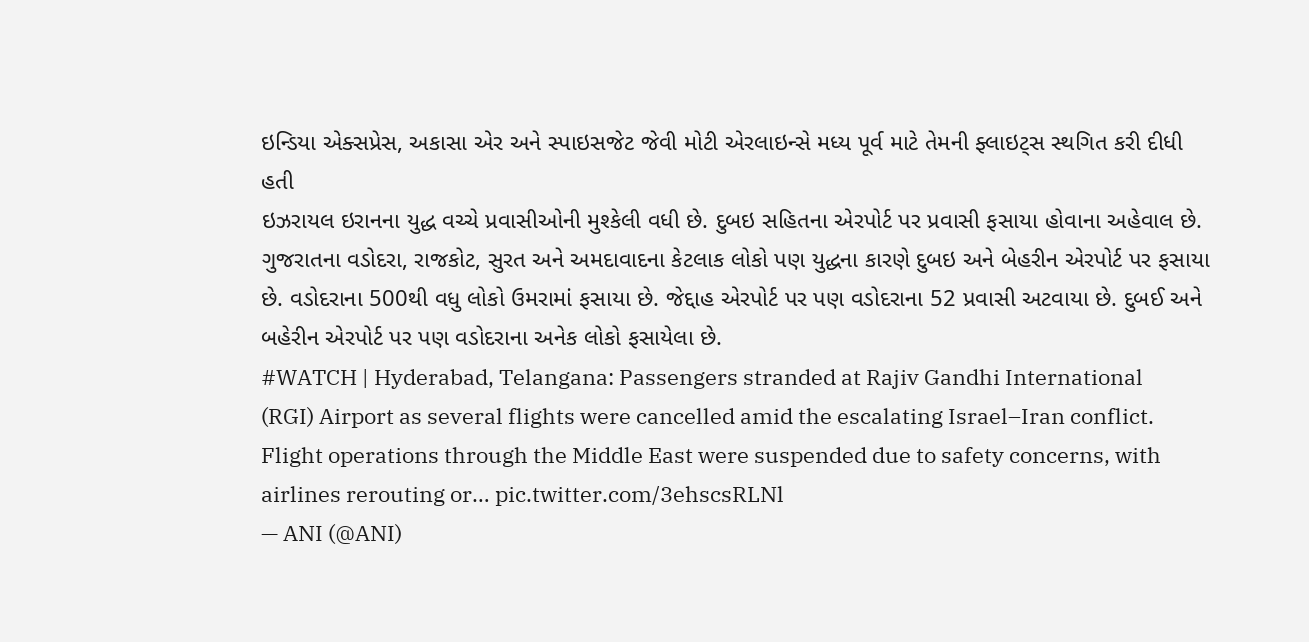ઇન્ડિયા એક્સપ્રેસ, અકાસા એર અને સ્પાઇસજેટ જેવી મોટી એરલાઇન્સે મધ્ય પૂર્વ માટે તેમની ફ્લાઇટ્સ સ્થગિત કરી દીધી હતી
ઇઝરાયલ ઇરાનના યુદ્ધ વચ્ચે પ્રવાસીઓની મુશ્કેલી વધી છે. દુબઇ સહિતના એરપોર્ટ પર પ્રવાસી ફસાયા હોવાના અહેવાલ છે. ગુજરાતના વડોદરા, રાજકોટ, સુરત અને અમદાવાદના કેટલાક લોકો પણ યુદ્ધના કારણે દુબઇ અને બેહરીન એરપોર્ટ પર ફસાયા છે. વડોદરાના 500થી વધુ લોકો ઉમરામાં ફસાયા છે. જેદ્દાહ એરપોર્ટ પર પણ વડોદરાના 52 પ્રવાસી અટવાયા છે. દુબઈ અને બહેરીન એરપોર્ટ પર પણ વડોદરાના અનેક લોકો ફસાયેલા છે.
#WATCH | Hyderabad, Telangana: Passengers stranded at Rajiv Gandhi International (RGI) Airport as several flights were cancelled amid the escalating Israel–Iran conflict. Flight operations through the Middle East were suspended due to safety concerns, with airlines rerouting or… pic.twitter.com/3ehscsRLNl
— ANI (@ANI)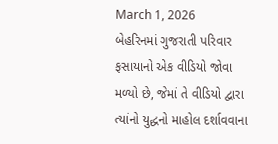March 1, 2026
બેહરિનમાં ગુજરાતી પરિવાર ફસાયાનો એક વીડિયો જોવા મળ્યો છે, જેમાં તે વીડિયો દ્વારા ત્યાંનો યુદ્ધનો માહોલ દર્શાવવાના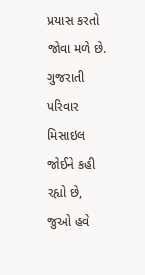પ્રયાસ કરતો જોવા મળે છે. ગુજરાતી પરિવાર મિસાઇલ જોઈને કહી રહ્યો છે, જુઓ હવે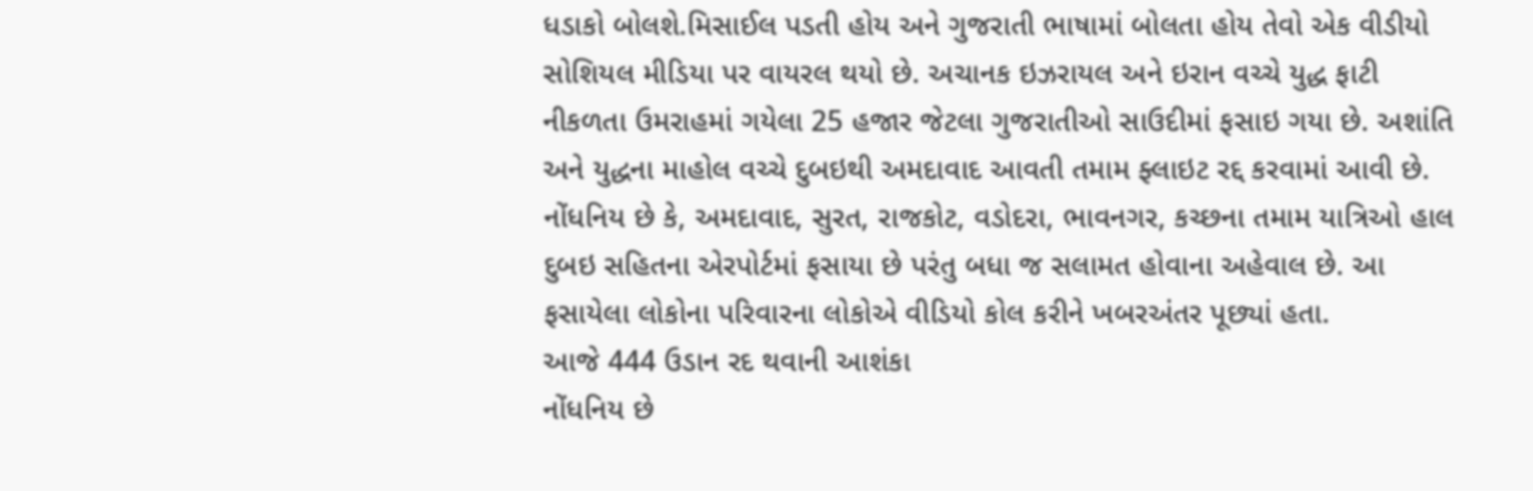ધડાકો બોલશે.મિસાઈલ પડતી હોય અને ગુજરાતી ભાષામાં બોલતા હોય તેવો એક વીડીયો સોશિયલ મીડિયા પર વાયરલ થયો છે. અચાનક ઇઝરાયલ અને ઇરાન વચ્ચે યુદ્ધ ફાટી નીકળતા ઉમરાહમાં ગયેલા 25 હજાર જેટલા ગુજરાતીઓ સાઉદીમાં ફસાઇ ગયા છે. અશાંતિ અને યુદ્ધના માહોલ વચ્ચે દુબઇથી અમદાવાદ આવતી તમામ ફ્લાઇટ રદ્દ કરવામાં આવી છે. નોંધનિય છે કે, અમદાવાદ, સુરત, રાજકોટ, વડોદરા, ભાવનગર, કચ્છના તમામ યાત્રિઓ હાલ દુબઇ સહિતના એરપોર્ટમાં ફસાયા છે પરંતુ બધા જ સલામત હોવાના અહેવાલ છે. આ ફસાયેલા લોકોના પરિવારના લોકોએ વીડિયો કોલ કરીને ખબરઅંતર પૂછ્યાં હતા.
આજે 444 ઉડાન રદ થવાની આશંકા
નોંધનિય છે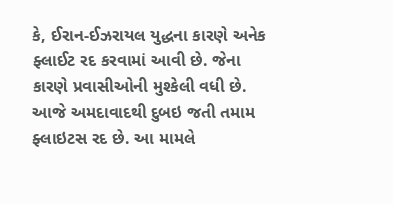કે, ઈરાન-ઈઝરાયલ યુદ્ધના કારણે અનેક ફ્લાઈટ રદ કરવામાં આવી છે. જેના કારણે પ્રવાસીઓની મુશ્કેલી વધી છે. આજે અમદાવાદથી દુબઇ જતી તમામ ફ્લાઇટસ રદ છે. આ મામલે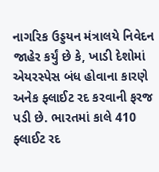નાગરિક ઉડ્ડયન મંત્રાલયે નિવેદન જાહેર કર્યું છે કે, ખાડી દેશોમાં એયરસ્પેસ બંધ હોવાના કારણે અનેક ફ્લાઈટ રદ કરવાની ફરજ પડી છે. ભારતમાં કાલે 410 ફ્લાઈટ રદ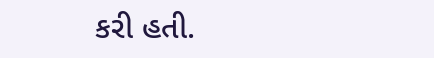કરી હતી.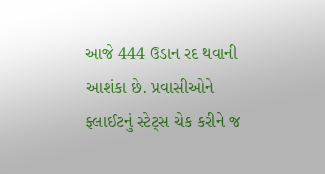આજે 444 ઉડાન રદ થવાની આશંકા છે. પ્રવાસીઓને ફ્લાઈટનું સ્ટેટ્સ ચેક કરીને જ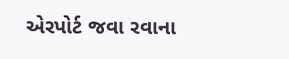એરપોર્ટ જવા રવાના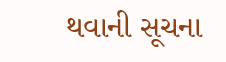થવાની સૂચના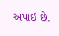અપાઇ છે.